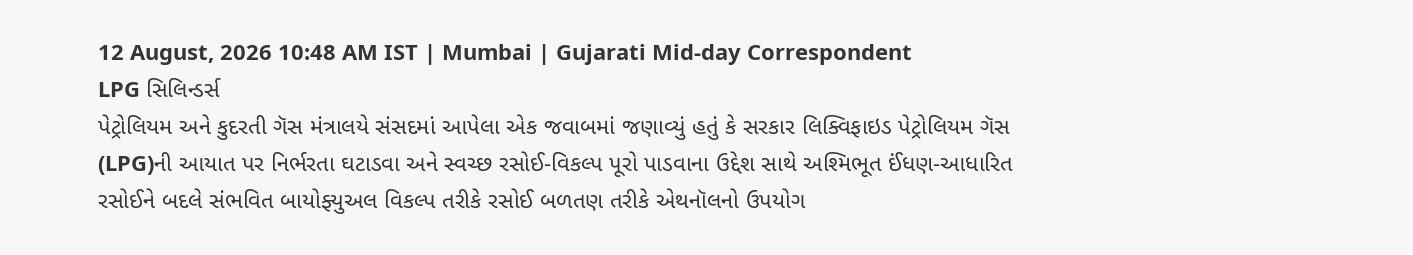12 August, 2026 10:48 AM IST | Mumbai | Gujarati Mid-day Correspondent
LPG સિલિન્ડર્સ
પેટ્રોલિયમ અને કુદરતી ગૅસ મંત્રાલયે સંસદમાં આપેલા એક જવાબમાં જણાવ્યું હતું કે સરકાર લિક્વિફાઇડ પેટ્રોલિયમ ગૅસ (LPG)ની આયાત પર નિર્ભરતા ઘટાડવા અને સ્વચ્છ રસોઈ-વિકલ્પ પૂરો પાડવાના ઉદ્દેશ સાથે અશ્મિભૂત ઈંધણ-આધારિત રસોઈને બદલે સંભવિત બાયોફ્યુઅલ વિકલ્પ તરીકે રસોઈ બળતણ તરીકે એથનૉલનો ઉપયોગ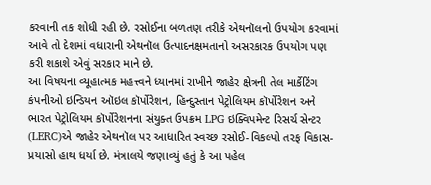કરવાની તક શોધી રહી છે. રસોઈના બળતણ તરીકે એથનૉલનો ઉપયોગ કરવામાં આવે તો દેશમાં વધારાની એથનૉલ ઉત્પાદનક્ષમતાનો અસરકારક ઉપયોગ પણ કરી શકાશે એવું સરકાર માને છે.
આ વિષયના વ્યૂહાત્મક મહત્ત્વને ધ્યાનમાં રાખીને જાહેર ક્ષેત્રની તેલ માર્કેટિંગ કંપનીઓ ઇન્ડિયન ઑઇલ કૉર્પોરેશન, હિન્દુસ્તાન પેટ્રોલિયમ કૉર્પોરેશન અને ભારત પેટ્રોલિયમ કૉર્પોરેશનના સંયુક્ત ઉપક્રમ LPG ઇક્વિપમેન્ટ રિસર્ચ સેન્ટર (LERC)એ જાહેર એથનૉલ પર આધારિત સ્વચ્છ રસોઈ-વિકલ્પો તરફ વિકાસ-પ્રયાસો હાથ ધર્યા છે. મંત્રાલયે જણાવ્યું હતું કે આ પહેલ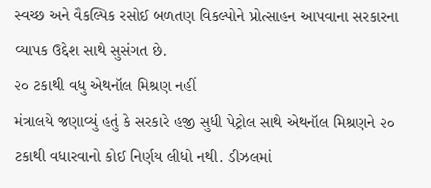સ્વચ્છ અને વૈકલ્પિક રસોઈ બળતણ વિકલ્પોને પ્રોત્સાહન આપવાના સરકારના વ્યાપક ઉદ્દેશ સાથે સુસંગત છે.
૨૦ ટકાથી વધુ એથનૉલ મિશ્રણ નહીં
મંત્રાલયે જણાવ્યું હતું કે સરકારે હજી સુધી પેટ્રોલ સાથે એથનૉલ મિશ્રણને ૨૦ ટકાથી વધારવાનો કોઈ નિર્ણય લીધો નથી. ડીઝલમાં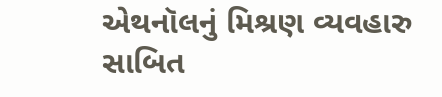એથનૉલનું મિશ્રણ વ્યવહારુ સાબિત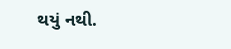થયું નથી.